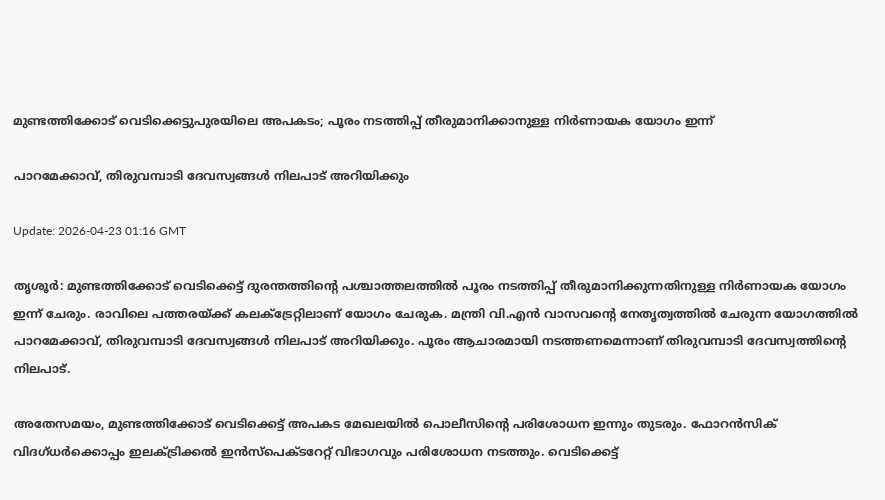മുണ്ടത്തിക്കോട് വെടിക്കെട്ടുപുരയിലെ അപകടം; പൂരം നടത്തിപ്പ് തീരുമാനിക്കാനുള്ള നിർണായക യോഗം ഇന്ന്

പാറമേക്കാവ്, തിരുവമ്പാടി ദേവസ്വങ്ങൾ നിലപാട് അറിയിക്കും

Update: 2026-04-23 01:16 GMT

തൃശൂർ: മുണ്ടത്തിക്കോട് വെടിക്കെട്ട് ദുരന്തത്തിന്റെ പശ്ചാത്തലത്തിൽ പൂരം നടത്തിപ്പ് തീരുമാനിക്കുന്നതിനുള്ള നിർണായക യോഗം ഇന്ന് ചേരും. രാവിലെ പത്തരയ്ക്ക് കലക്ട്രേറ്റിലാണ് യോഗം ചേരുക. മന്ത്രി വി.എൻ വാസവന്റെ നേതൃത്വത്തിൽ ചേരുന്ന യോഗത്തിൽ പാറമേക്കാവ്, തിരുവമ്പാടി ദേവസ്വങ്ങൾ നിലപാട് അറിയിക്കും. പൂരം ആചാരമായി നടത്തണമെന്നാണ് തിരുവമ്പാടി ദേവസ്വത്തിന്റെ നിലപാട്.

അതേസമയം, മുണ്ടത്തിക്കോട് വെടിക്കെട്ട് അപകട മേഖലയിൽ പൊലീസിന്റെ പരിശോധന ഇന്നും തുടരും. ഫോറൻസിക് വിദഗ്ധർക്കൊപ്പം ഇലക്ട്രിക്കൽ ഇൻസ്പെക്ടറേറ്റ് വിഭാഗവും പരിശോധന നടത്തും. വെടിക്കെട്ട്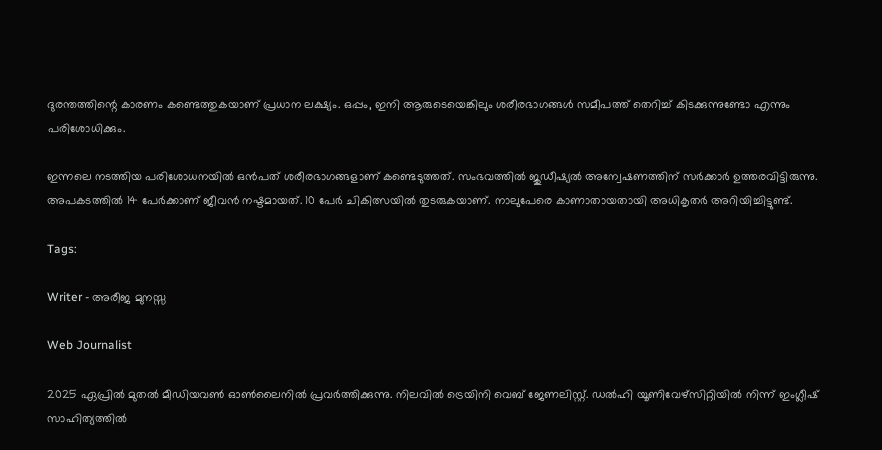ദുരന്തത്തിന്റെ കാരണം കണ്ടെത്തുകയാണ് പ്രധാന ലക്ഷ്യം. ഒപ്പം, ഇനി ആരുടെയെങ്കിലും ശരീരഭാഗങ്ങൾ സമീപത്ത് തെറിച്ച് കിടക്കുന്നുണ്ടോ എന്നും പരിശോധിക്കും.

ഇന്നലെ നടത്തിയ പരിശോധനയിൽ ഒൻപത് ശരീരഭാഗങ്ങളാണ് കണ്ടെടുത്തത്. സംഭവത്തിൽ ജുഡീഷ്യൽ അന്വേഷണത്തിന് സർക്കാർ ഉത്തരവിട്ടിരുന്നു. അപകടത്തിൽ 14 പേർക്കാണ് ജീവൻ നഷ്ടമായത്. 10 പേർ ചികിത്സയിൽ തുടരുകയാണ്. നാലുപേരെ കാണാതായതായി അധികൃതർ അറിയിച്ചിട്ടുണ്ട്.

Tags:

Writer - അരീജ മുനസ്സ

Web Journalist

2025 ഏപ്രിൽ മുതൽ മീഡിയവൺ ഓൺലൈനിൽ പ്രവർത്തിക്കുന്നു. നിലവിൽ ട്രെയിനി വെബ് ജേണലിസ്റ്റ്. ഡൽഹി യൂണിവേഴ്‌സിറ്റിയിൽ നിന്ന് ഇംഗ്ലീഷ് സാഹിത്യത്തിൽ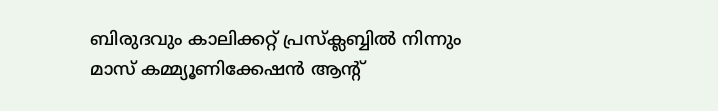ബിരുദവും കാലിക്കറ്റ് പ്രസ്‌ക്ലബ്ബിൽ നിന്നും മാസ് കമ്മ്യൂണിക്കേഷൻ ആന്റ്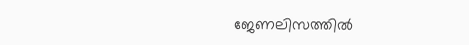ജേണലിസത്തിൽ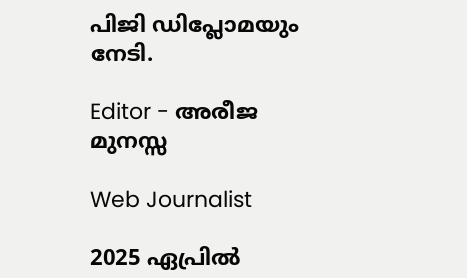പിജി ഡിപ്ലോമയും നേടി.

Editor - അരീജ മുനസ്സ

Web Journalist

2025 ഏപ്രിൽ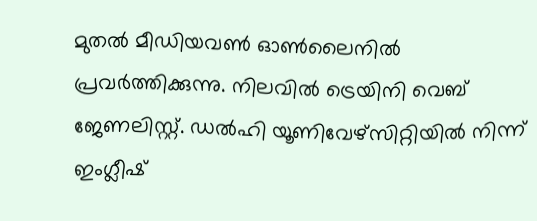മുതൽ മീഡിയവൺ ഓൺലൈനിൽ പ്രവർത്തിക്കുന്നു. നിലവിൽ ട്രെയിനി വെബ് ജേണലിസ്റ്റ്. ഡൽഹി യൂണിവേഴ്‌സിറ്റിയിൽ നിന്ന് ഇംഗ്ലീഷ്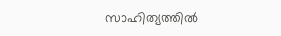സാഹിത്യത്തിൽ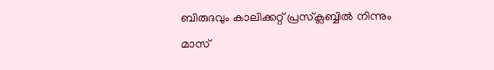ബിരുദവും കാലിക്കറ്റ് പ്രസ്‌ക്ലബ്ബിൽ നിന്നും മാസ്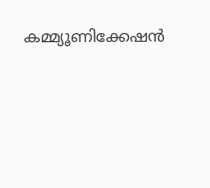കമ്മ്യൂണിക്കേഷൻ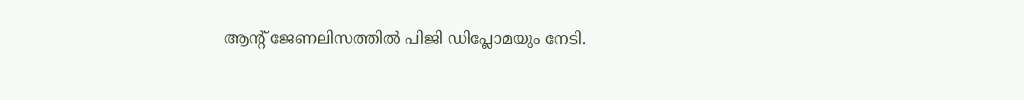ആന്റ് ജേണലിസത്തിൽ പിജി ഡിപ്ലോമയും നേടി.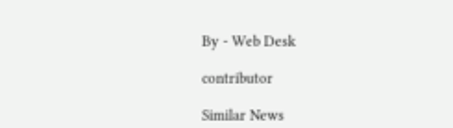By - Web Desk

contributor

Similar News